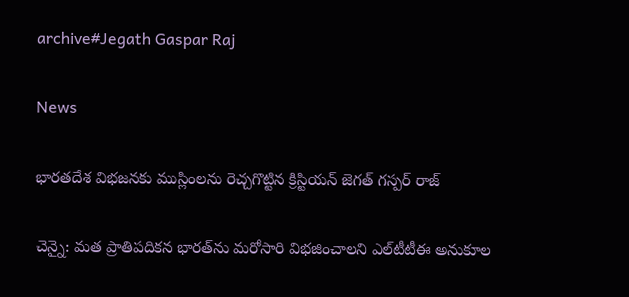archive#Jegath Gaspar Raj

News

భారతదేశ విభజనకు ముస్లింలను రెచ్చగొట్టిన క్రిస్టియ‌న్ జెగత్‌ గస్పర్‌ రాజ్‌

చెన్నై: మత ప్రాతిపదికన భారత్‌ను మరోసారి విభజించాలని ఎల్‌టీటీఈ అనుకూల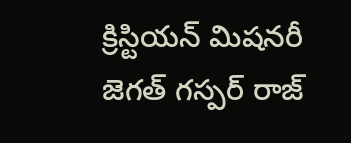క్రిస్టియన్‌ మిషనరీ జెగత్‌ గస్పర్‌ రాజ్‌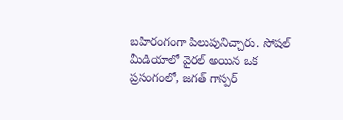బహిరంగంగా పిలుపునిచ్చారు. సోషల్ మీడియాలో వైరల్ అయిన ఒక ప్రసంగంలో, జగత్ గాస్పర్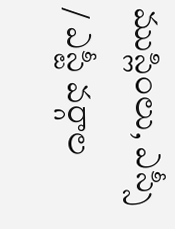ముస్లింలు, ఎస్సీ / ఎస్టీ వర్గాల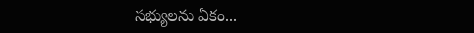సభ్యులను ఏకం...